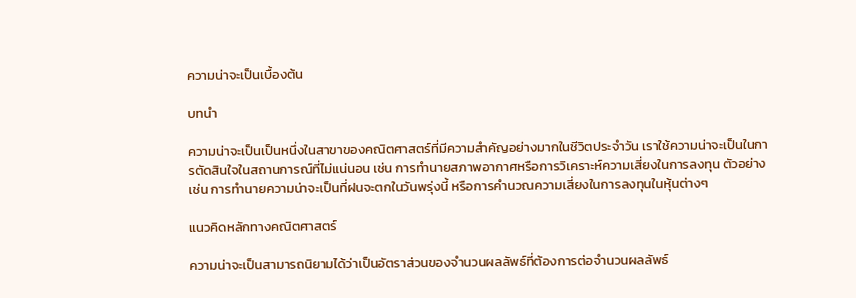ความน่าจะเป็นเบื้องต้น

บทนำ

ความน่าจะเป็นเป็นหนึ่งในสาขาของคณิตศาสตร์ที่มีความสำคัญอย่างมากในชีวิตประจำวัน เราใช้ความน่าจะเป็นในการตัดสินใจในสถานการณ์ที่ไม่แน่นอน เช่น การทำนายสภาพอากาศหรือการวิเคราะห์ความเสี่ยงในการลงทุน ตัวอย่างเช่น การทำนายความน่าจะเป็นที่ฝนจะตกในวันพรุ่งนี้ หรือการคำนวณความเสี่ยงในการลงทุนในหุ้นต่างๆ

แนวคิดหลักทางคณิตศาสตร์

ความน่าจะเป็นสามารถนิยามได้ว่าเป็นอัตราส่วนของจำนวนผลลัพธ์ที่ต้องการต่อจำนวนผลลัพธ์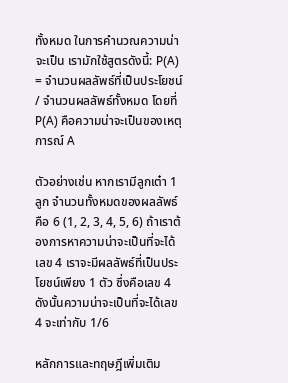ทั้งหมด ในการคำนวณความน่าจะเป็น เรามักใช้สูตรดังนี้: P(A) = จำนวนผลลัพธ์ที่เป็นประโยชน์ / จำนวนผลลัพธ์ทั้งหมด โดยที่ P(A) คือความน่าจะเป็นของเหตุการณ์ A

ตัวอย่างเช่น หากเรามีลูกเต๋า 1 ลูก จำนวนทั้งหมดของผลลัพธ์คือ 6 (1, 2, 3, 4, 5, 6) ถ้าเราต้องการหาความน่าจะเป็นที่จะได้เลข 4 เราจะมีผลลัพธ์ที่เป็นประโยชน์เพียง 1 ตัว ซึ่งคือเลข 4 ดังนั้นความน่าจะเป็นที่จะได้เลข 4 จะเท่ากับ 1/6

หลักการและทฤษฎีเพิ่มเติม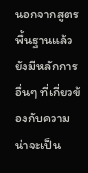นอกจากสูตรพื้นฐานแล้ว ยังมีหลักการอื่นๆ ที่เกี่ยวข้องกับความน่าจะเป็น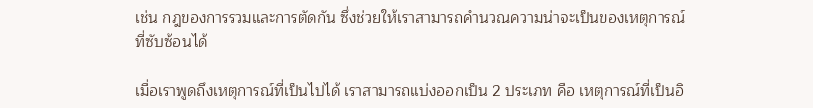เช่น กฎของการรวมและการตัดกัน ซึ่งช่วยให้เราสามารถคำนวณความน่าจะเป็นของเหตุการณ์ที่ซับซ้อนได้

เมื่อเราพูดถึงเหตุการณ์ที่เป็นไปได้ เราสามารถแบ่งออกเป็น 2 ประเภท คือ เหตุการณ์ที่เป็นอิ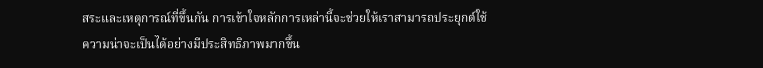สระและเหตุการณ์ที่ขึ้นกัน การเข้าใจหลักการเหล่านี้จะช่วยให้เราสามารถประยุกต์ใช้ความน่าจะเป็นได้อย่างมีประสิทธิภาพมากขึ้น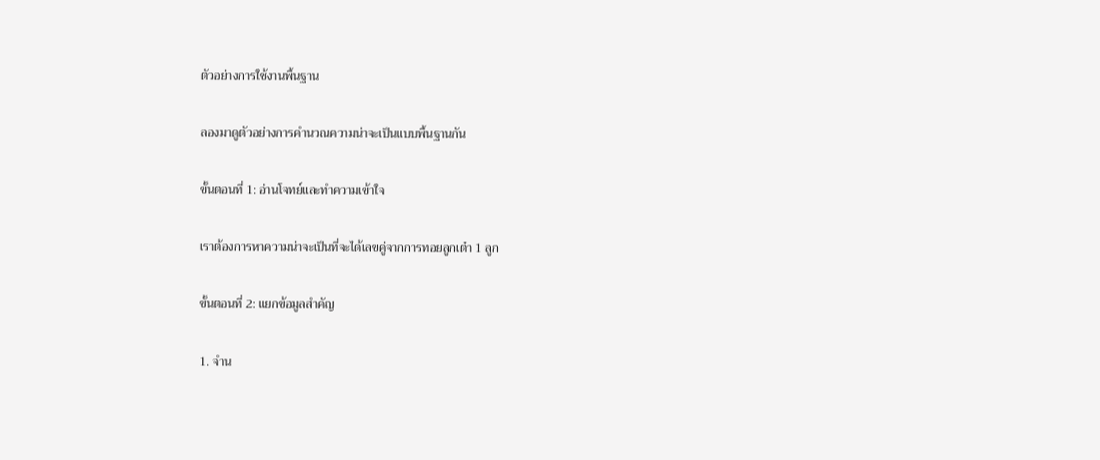ตัวอย่างการใช้งานพื้นฐาน

ลองมาดูตัวอย่างการคำนวณความน่าจะเป็นแบบพื้นฐานกัน

ขั้นตอนที่ 1: อ่านโจทย์และทำความเข้าใจ

เราต้องการหาความน่าจะเป็นที่จะได้เลขคู่จากการทอยลูกเต๋า 1 ลูก

ขั้นตอนที่ 2: แยกข้อมูลสำคัญ

1. จำน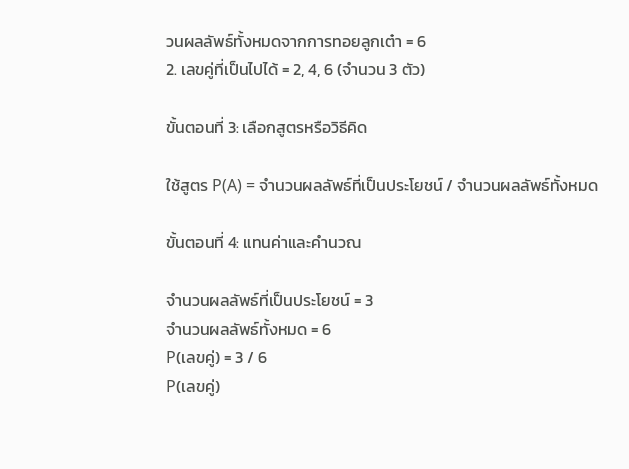วนผลลัพธ์ทั้งหมดจากการทอยลูกเต๋า = 6
2. เลขคู่ที่เป็นไปได้ = 2, 4, 6 (จำนวน 3 ตัว)

ขั้นตอนที่ 3: เลือกสูตรหรือวิธีคิด

ใช้สูตร P(A) = จำนวนผลลัพธ์ที่เป็นประโยชน์ / จำนวนผลลัพธ์ทั้งหมด

ขั้นตอนที่ 4: แทนค่าและคำนวณ

จำนวนผลลัพธ์ที่เป็นประโยชน์ = 3
จำนวนผลลัพธ์ทั้งหมด = 6
P(เลขคู่) = 3 / 6
P(เลขคู่)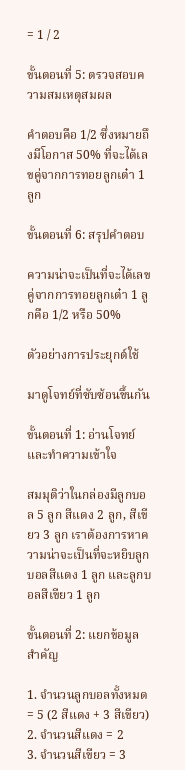= 1 / 2

ขั้นตอนที่ 5: ตรวจสอบความสมเหตุสมผล

คำตอบคือ 1/2 ซึ่งหมายถึงมีโอกาส 50% ที่จะได้เลขคู่จากการทอยลูกเต๋า 1 ลูก

ขั้นตอนที่ 6: สรุปคำตอบ

ความน่าจะเป็นที่จะได้เลขคู่จากการทอยลูกเต๋า 1 ลูกคือ 1/2 หรือ 50%

ตัวอย่างการประยุกต์ใช้

มาดูโจทย์ที่ซับซ้อนขึ้นกัน

ขั้นตอนที่ 1: อ่านโจทย์และทำความเข้าใจ

สมมุติว่าในกล่องมีลูกบอล 5 ลูก สีแดง 2 ลูก, สีเขียว 3 ลูก เราต้องการหาความน่าจะเป็นที่จะหยิบลูกบอลสีแดง 1 ลูก และลูกบอลสีเขียว 1 ลูก

ขั้นตอนที่ 2: แยกข้อมูลสำคัญ

1. จำนวนลูกบอลทั้งหมด = 5 (2 สีแดง + 3 สีเขียว)
2. จำนวนสีแดง = 2
3. จำนวนสีเขียว = 3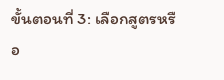ขั้นตอนที่ 3: เลือกสูตรหรือ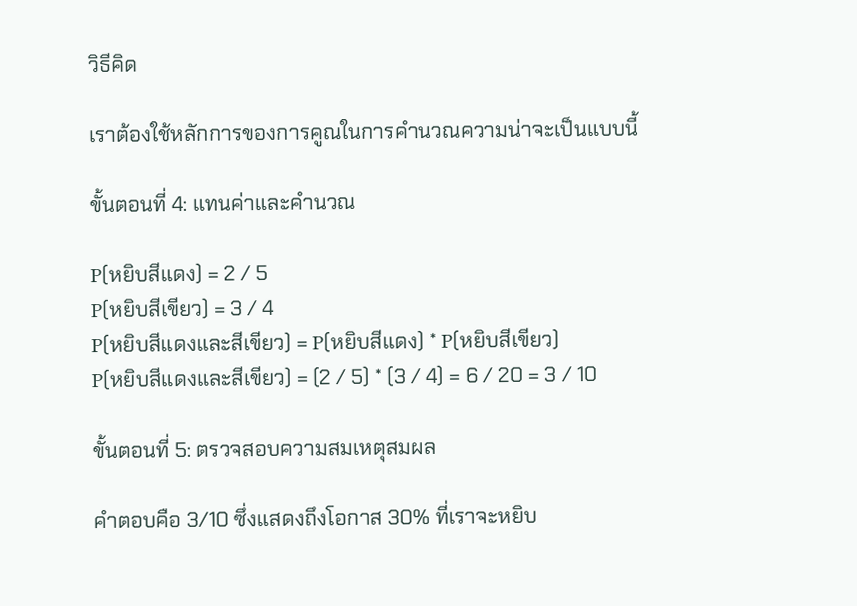วิธีคิด

เราต้องใช้หลักการของการคูณในการคำนวณความน่าจะเป็นแบบนี้

ขั้นตอนที่ 4: แทนค่าและคำนวณ

P(หยิบสีแดง) = 2 / 5
P(หยิบสีเขียว) = 3 / 4
P(หยิบสีแดงและสีเขียว) = P(หยิบสีแดง) * P(หยิบสีเขียว)
P(หยิบสีแดงและสีเขียว) = (2 / 5) * (3 / 4) = 6 / 20 = 3 / 10

ขั้นตอนที่ 5: ตรวจสอบความสมเหตุสมผล

คำตอบคือ 3/10 ซึ่งแสดงถึงโอกาส 30% ที่เราจะหยิบ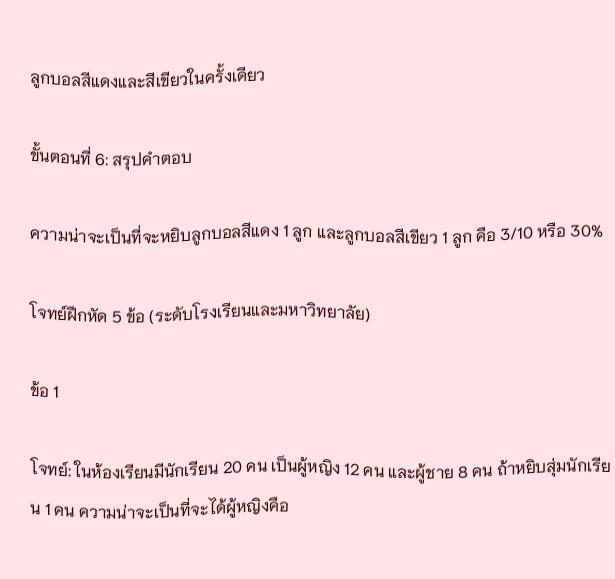ลูกบอลสีแดงและสีเขียวในครั้งเดียว

ขั้นตอนที่ 6: สรุปคำตอบ

ความน่าจะเป็นที่จะหยิบลูกบอลสีแดง 1 ลูก และลูกบอลสีเขียว 1 ลูก คือ 3/10 หรือ 30%

โจทย์ฝึกหัด 5 ข้อ (ระดับโรงเรียนและมหาวิทยาลัย)

ข้อ 1

โจทย์: ในห้องเรียนมีนักเรียน 20 คน เป็นผู้หญิง 12 คน และผู้ชาย 8 คน ถ้าหยิบสุ่มนักเรียน 1 คน ความน่าจะเป็นที่จะได้ผู้หญิงคือ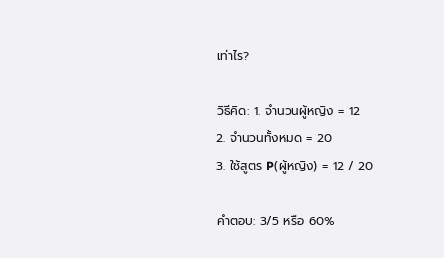เท่าไร?

วิธีคิด: 1. จำนวนผู้หญิง = 12
2. จำนวนทั้งหมด = 20
3. ใช้สูตร P(ผู้หญิง) = 12 / 20

คำตอบ: 3/5 หรือ 60%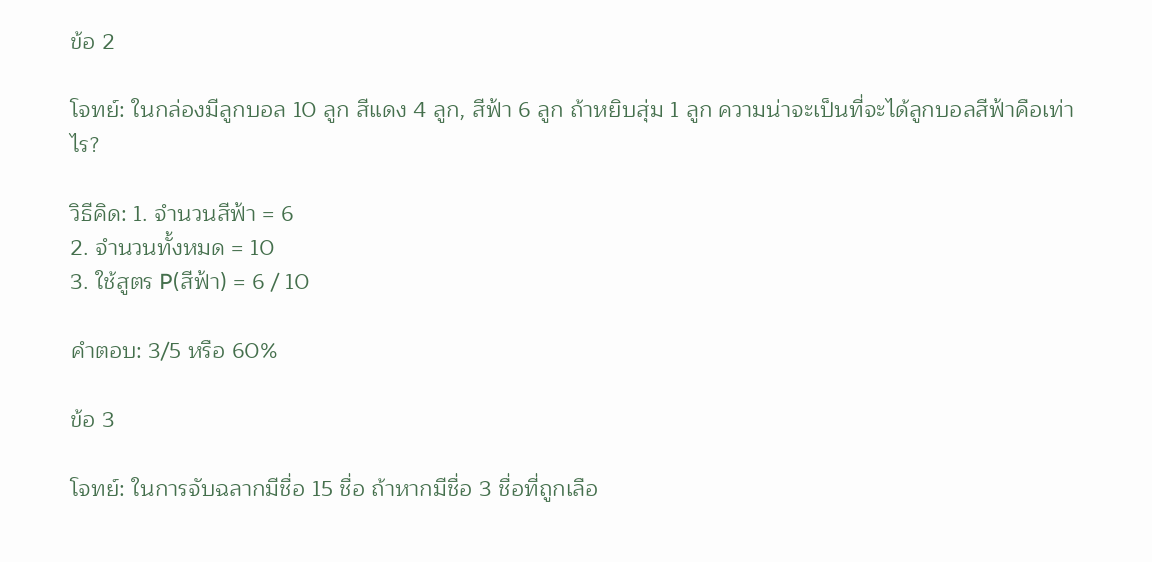ข้อ 2

โจทย์: ในกล่องมีลูกบอล 10 ลูก สีแดง 4 ลูก, สีฟ้า 6 ลูก ถ้าหยิบสุ่ม 1 ลูก ความน่าจะเป็นที่จะได้ลูกบอลสีฟ้าคือเท่าไร?

วิธีคิด: 1. จำนวนสีฟ้า = 6
2. จำนวนทั้งหมด = 10
3. ใช้สูตร P(สีฟ้า) = 6 / 10

คำตอบ: 3/5 หรือ 60%

ข้อ 3

โจทย์: ในการจับฉลากมีชื่อ 15 ชื่อ ถ้าหากมีชื่อ 3 ชื่อที่ถูกเลือ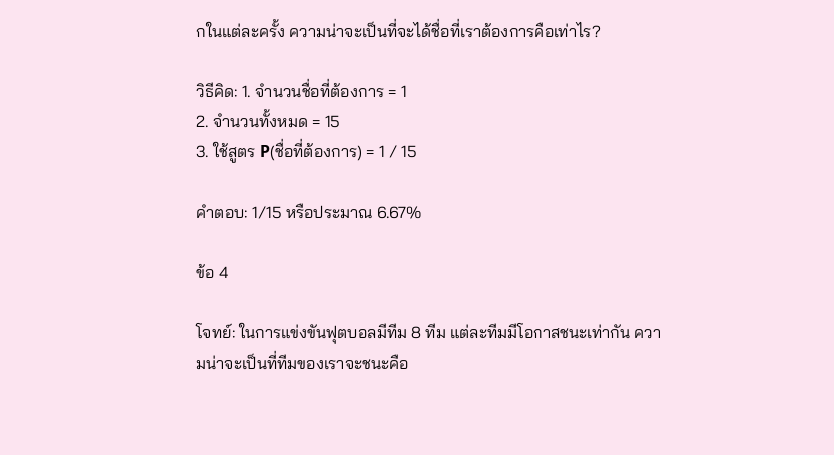กในแต่ละครั้ง ความน่าจะเป็นที่จะได้ชื่อที่เราต้องการคือเท่าไร?

วิธีคิด: 1. จำนวนชื่อที่ต้องการ = 1
2. จำนวนทั้งหมด = 15
3. ใช้สูตร P(ชื่อที่ต้องการ) = 1 / 15

คำตอบ: 1/15 หรือประมาณ 6.67%

ข้อ 4

โจทย์: ในการแข่งขันฟุตบอลมีทีม 8 ทีม แต่ละทีมมีโอกาสชนะเท่ากัน ความน่าจะเป็นที่ทีมของเราจะชนะคือ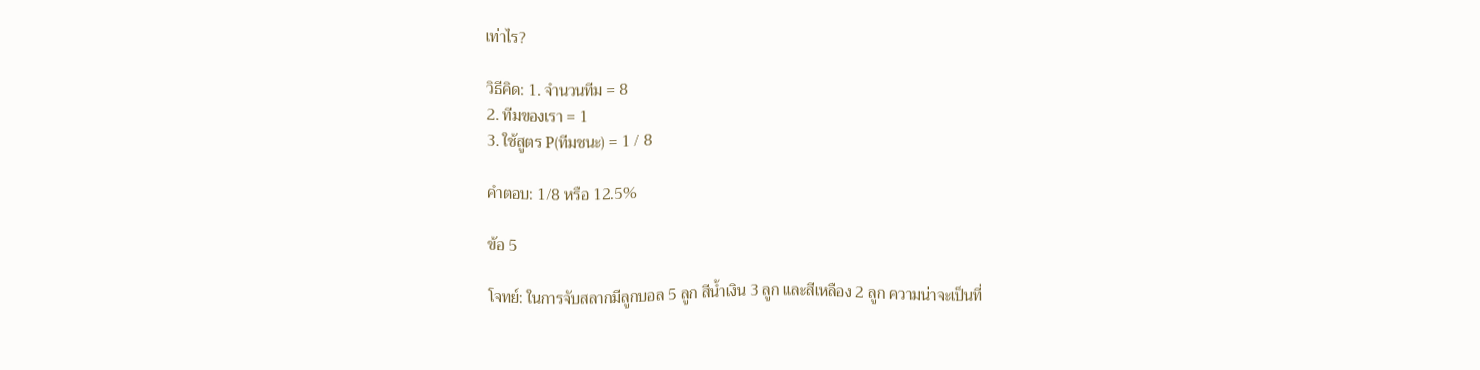เท่าไร?

วิธีคิด: 1. จำนวนทีม = 8
2. ทีมของเรา = 1
3. ใช้สูตร P(ทีมชนะ) = 1 / 8

คำตอบ: 1/8 หรือ 12.5%

ข้อ 5

โจทย์: ในการจับสลากมีลูกบอล 5 ลูก สีน้ำเงิน 3 ลูก และสีเหลือง 2 ลูก ความน่าจะเป็นที่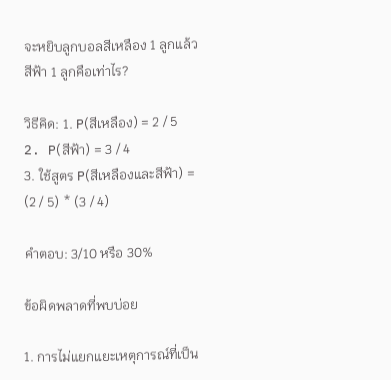จะหยิบลูกบอลสีเหลือง 1 ลูกแล้วสีฟ้า 1 ลูกคือเท่าไร?

วิธีคิด: 1. P(สีเหลือง) = 2 / 5
2. P(สีฟ้า) = 3 / 4
3. ใช้สูตร P(สีเหลืองและสีฟ้า) = (2 / 5) * (3 / 4)

คำตอบ: 3/10 หรือ 30%

ข้อผิดพลาดที่พบบ่อย

1. การไม่แยกแยะเหตุการณ์ที่เป็น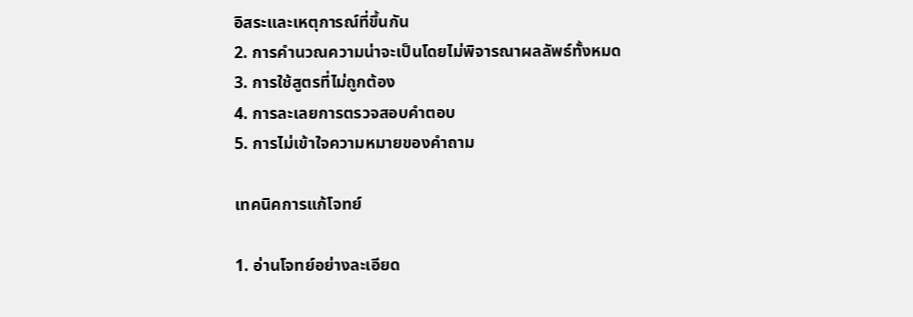อิสระและเหตุการณ์ที่ขึ้นกัน
2. การคำนวณความน่าจะเป็นโดยไม่พิจารณาผลลัพธ์ทั้งหมด
3. การใช้สูตรที่ไม่ถูกต้อง
4. การละเลยการตรวจสอบคำตอบ
5. การไม่เข้าใจความหมายของคำถาม

เทคนิคการแก้โจทย์

1. อ่านโจทย์อย่างละเอียด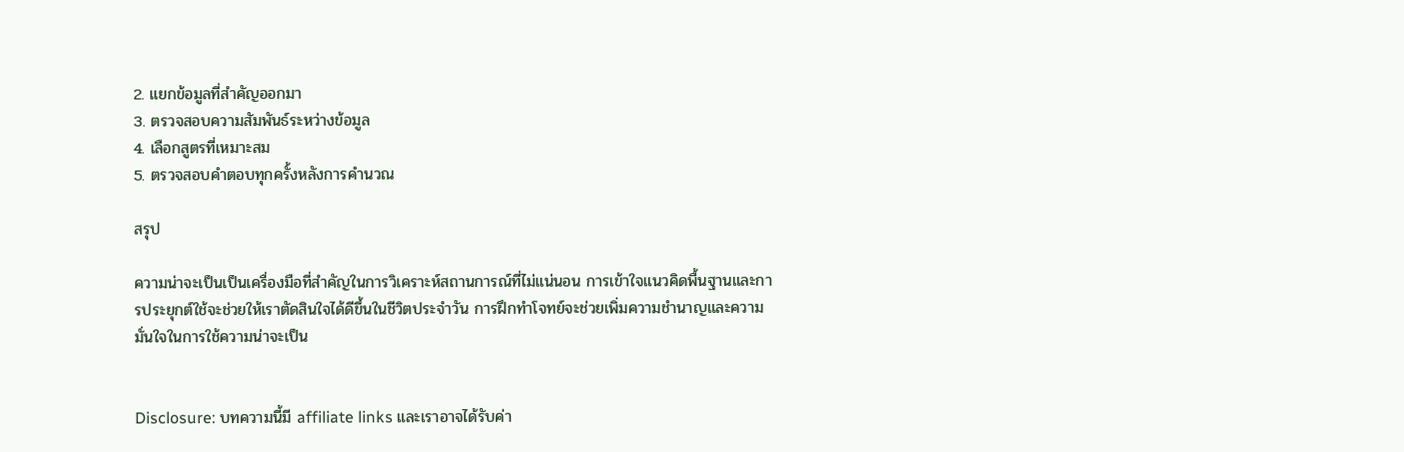2. แยกข้อมูลที่สำคัญออกมา
3. ตรวจสอบความสัมพันธ์ระหว่างข้อมูล
4. เลือกสูตรที่เหมาะสม
5. ตรวจสอบคำตอบทุกครั้งหลังการคำนวณ

สรุป

ความน่าจะเป็นเป็นเครื่องมือที่สำคัญในการวิเคราะห์สถานการณ์ที่ไม่แน่นอน การเข้าใจแนวคิดพื้นฐานและการประยุกต์ใช้จะช่วยให้เราตัดสินใจได้ดีขึ้นในชีวิตประจำวัน การฝึกทำโจทย์จะช่วยเพิ่มความชำนาญและความมั่นใจในการใช้ความน่าจะเป็น


Disclosure: บทความนี้มี affiliate links และเราอาจได้รับค่า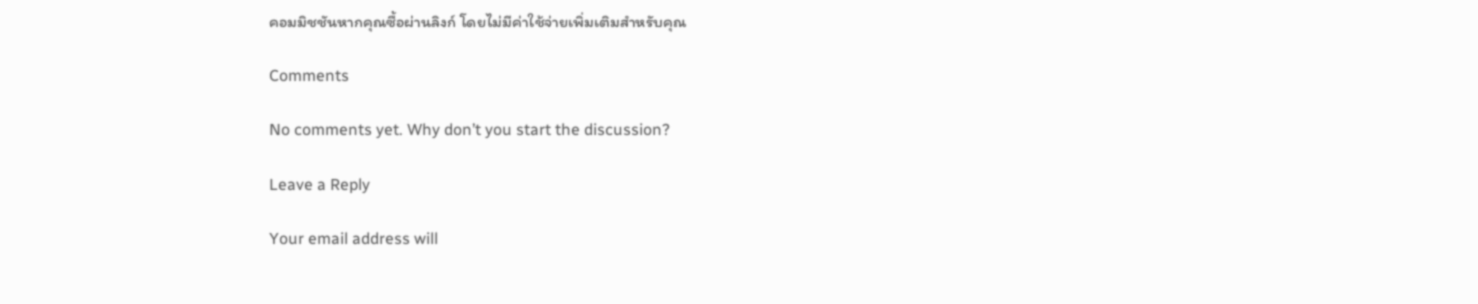คอมมิชชันหากคุณซื้อผ่านลิงก์ โดยไม่มีค่าใช้จ่ายเพิ่มเติมสำหรับคุณ

Comments

No comments yet. Why don’t you start the discussion?

Leave a Reply

Your email address will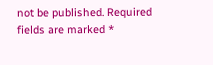not be published. Required fields are marked *